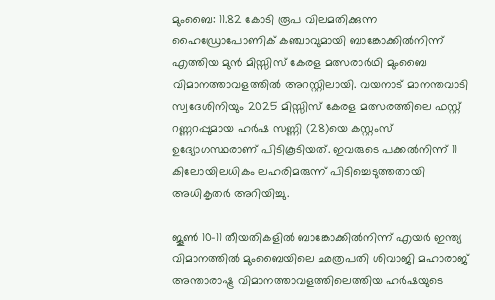മുംബൈ: 11.82 കോടി രൂപ വിലമതിക്കുന്ന ഹൈഡ്രോപോണിക് കഞ്ചാവുമായി ബാങ്കോക്കിൽനിന്ന് എത്തിയ മുൻ മിസ്സിസ് കേരള മത്സരാർഥി മുംബൈ വിമാനത്താവളത്തിൽ അറസ്റ്റിലായി. വയനാട് മാനന്തവാടി സ്വദേശിനിയും 2025 മിസ്സിസ് കേരള മത്സരത്തിലെ ഫസ്റ്റ് റണ്ണറപ്പുമായ ഹർഷ സണ്ണി (28)യെ കസ്റ്റംസ് ഉദ്യോഗസ്ഥരാണ് പിടികൂടിയത്. ഇവരുടെ പക്കൽനിന്ന് 11 കിലോയിലധികം ലഹരിമരുന്ന് പിടിച്ചെടുത്തതായി അധികൃതർ അറിയിച്ചു.

ജൂൺ 10-11 തീയതികളിൽ ബാങ്കോക്കിൽനിന്ന് എയർ ഇന്ത്യ വിമാനത്തിൽ മുംബൈയിലെ ഛത്രപതി ശിവാജി മഹാരാജ് അന്താരാഷ്ട്ര വിമാനത്താവളത്തിലെത്തിയ ഹർഷയുടെ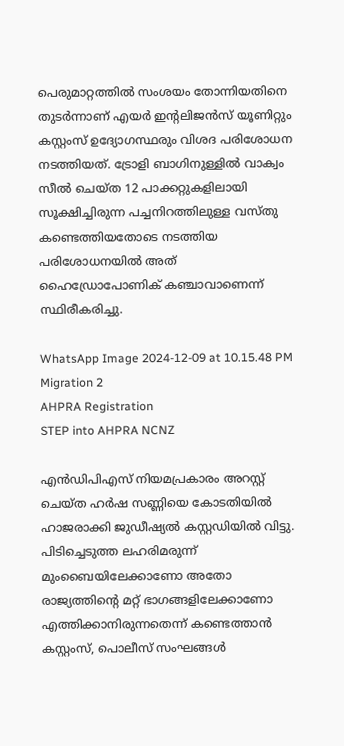പെരുമാറ്റത്തിൽ സംശയം തോന്നിയതിനെ തുടർന്നാണ് എയർ ഇന്റലിജൻസ് യൂണിറ്റും കസ്റ്റംസ് ഉദ്യോഗസ്ഥരും വിശദ പരിശോധന നടത്തിയത്. ട്രോളി ബാഗിനുള്ളിൽ വാക്വം സീൽ ചെയ്ത 12 പാക്കറ്റുകളിലായി സൂക്ഷിച്ചിരുന്ന പച്ചനിറത്തിലുള്ള വസ്തു കണ്ടെത്തിയതോടെ നടത്തിയ പരിശോധനയിൽ അത് ഹൈഡ്രോപോണിക് കഞ്ചാവാണെന്ന് സ്ഥിരീകരിച്ചു.

WhatsApp Image 2024-12-09 at 10.15.48 PM
Migration 2
AHPRA Registration
STEP into AHPRA NCNZ

എൻഡിപിഎസ് നിയമപ്രകാരം അറസ്റ്റ് ചെയ്ത ഹർഷ സണ്ണിയെ കോടതിയിൽ ഹാജരാക്കി ജുഡീഷ്യൽ കസ്റ്റഡിയിൽ വിട്ടു. പിടിച്ചെടുത്ത ലഹരിമരുന്ന് മുംബൈയിലേക്കാണോ അതോ രാജ്യത്തിന്റെ മറ്റ് ഭാഗങ്ങളിലേക്കാണോ എത്തിക്കാനിരുന്നതെന്ന് കണ്ടെത്താൻ കസ്റ്റംസ്, പൊലീസ് സംഘങ്ങൾ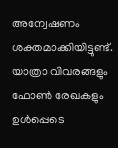അന്വേഷണം ശക്തമാക്കിയിട്ടുണ്ട്. യാത്രാ വിവരങ്ങളും ഫോൺ രേഖകളും ഉൾപ്പെടെ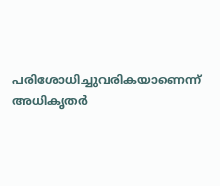പരിശോധിച്ചുവരികയാണെന്ന് അധികൃതർ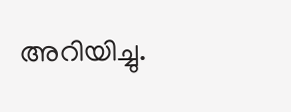അറിയിച്ചു.